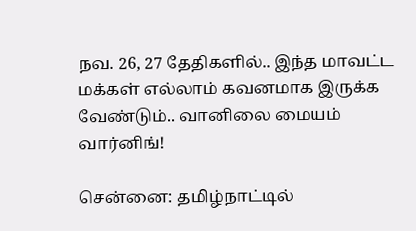நவ. 26, 27 தேதிகளில்.. இந்த மாவட்ட மக்கள் எல்லாம் கவனமாக இருக்க வேண்டும்.. வானிலை மையம் வார்னிங்!

சென்னை: தமிழ்நாட்டில்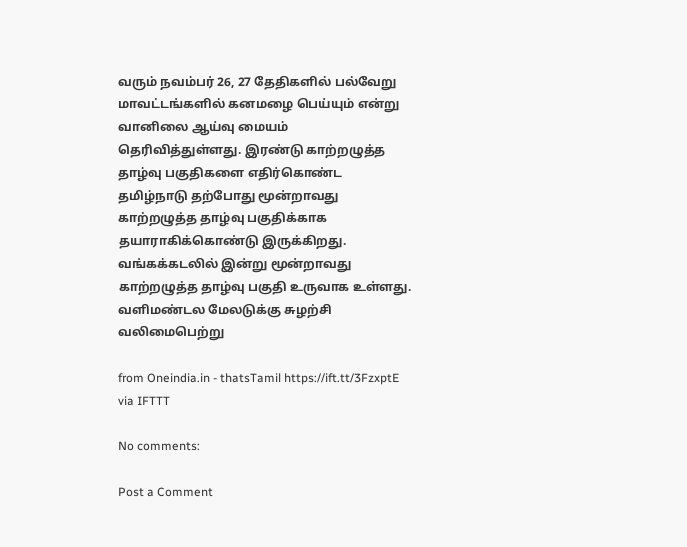வரும் நவம்பர் 26, 27 தேதிகளில் பல்வேறு மாவட்டங்களில் கனமழை பெய்யும் என்று வானிலை ஆய்வு மையம் தெரிவித்துள்ளது. இரண்டு காற்றழுத்த தாழ்வு பகுதிகளை எதிர்கொண்ட தமிழ்நாடு தற்போது மூன்றாவது காற்றழுத்த தாழ்வு பகுதிக்காக தயாராகிக்கொண்டு இருக்கிறது. வங்கக்கடலில் இன்று மூன்றாவது காற்றழுத்த தாழ்வு பகுதி உருவாக உள்ளது. வளிமண்டல மேலடுக்கு சுழற்சி வலிமைபெற்று

from Oneindia.in - thatsTamil https://ift.tt/3FzxptE
via IFTTT

No comments:

Post a Comment